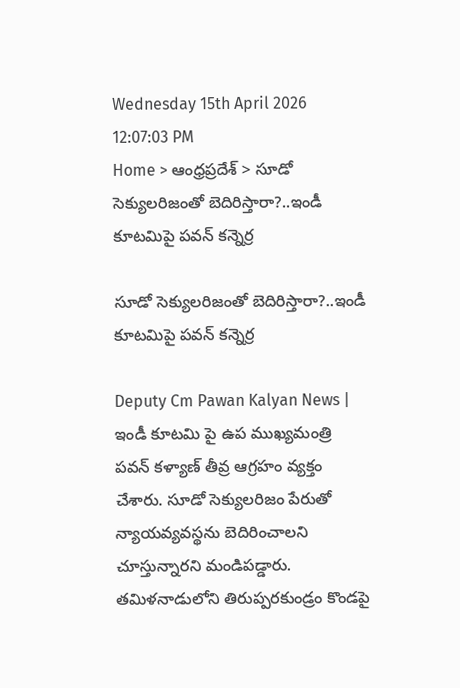Wednesday 15th April 2026
12:07:03 PM
Home > ఆంధ్రప్రదేశ్ > సూడో సెక్యులరిజంతో బెదిరిస్తారా?..ఇండీ కూటమిపై పవన్ కన్నెర్ర

సూడో సెక్యులరిజంతో బెదిరిస్తారా?..ఇండీ కూటమిపై పవన్ కన్నెర్ర

Deputy Cm Pawan Kalyan News | ఇండీ కూటమి పై ఉప ముఖ్యమంత్రి పవన్ కళ్యాణ్ తీవ్ర ఆగ్రహం వ్యక్తం చేశారు. సూడో సెక్యులరిజం పేరుతో న్యాయవ్యవస్థను బెదిరించాలని చూస్తున్నారని మండిపడ్డారు. తమిళనాడులోని తిరుప్పరకుండ్రం కొండపై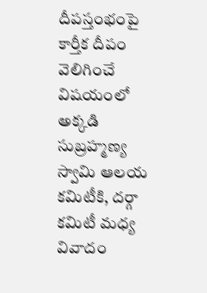దీపస్తంభంపై కార్తీక దీపం వెలిగించే విషయంలో అక్కడి సుబ్రహ్మణ్య స్వామి ఆలయ కమిటీకి, దర్గా కమిటీ మధ్య వివాదం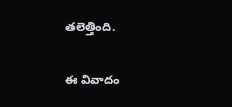తలెత్తింది.

ఈ వివాదం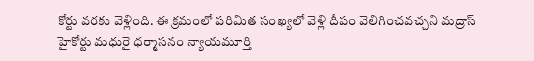కోర్టు వరకు వెళ్లింది. ఈ క్రమంలో పరిమిత సంఖ్యలో వెళ్లి దీపం వెలిగించవచ్చని మద్రాస్ హైకోర్టు మధురై ధర్మాసనం న్యాయమూర్తి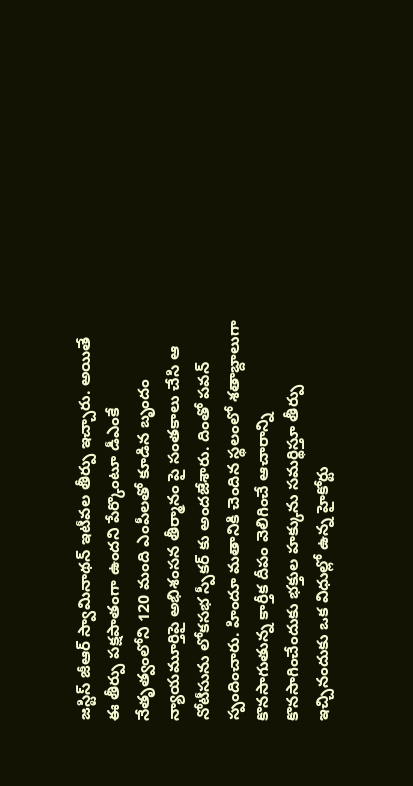జస్టిస్ జీఆర్ స్వామినాథన్ ఇటీవల తీర్పు ఇచ్చారు. అయితే ఈ తీర్పు పక్షపాతంగా ఉందని పేర్కొంటూ డీఎంకే నేతృత్వంలోని 120 మంది ఎంపీలతో కూడిన బృందం న్యాయమూర్తిపై అభిశంసన తీర్మానం పై సంతకాలు చేసి ఆ నోటీసును లోకసభ స్పీకర్ కు అందజేశారు. దింతో పవన్ స్పందించారు. హిందూ మతానికి చెందిన స్థలంలో శతాబ్దాలుగా కొనసాగుతున్న కార్తీక దీపం వెలిగించే ఆచారాన్ని కొనసాగించేందుకు భక్తుల హక్కును సమర్థిస్తూ తీర్పు ఇచ్చినందుకు ఒక విధుల్లో ఉన్న హైకోర్టు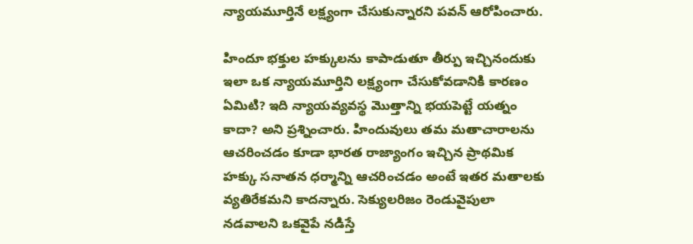న్యాయమూర్తినే లక్ష్యంగా చేసుకున్నారని పవన్ ఆరోపించారు.

హిందూ భక్తుల హక్కులను కాపాడుతూ తీర్పు ఇచ్చినందుకు ఇలా ఒక న్యాయమూర్తిని లక్ష్యంగా చేసుకోవడానికి కారణం ఏమిటి? ఇది న్యాయవ్యవస్థ మొత్తాన్ని భయపెట్టే యత్నం కాదా? అని ప్రశ్నించారు. హిందువులు తమ మతాచారాలను ఆచరించడం కూడా భారత రాజ్యాంగం ఇచ్చిన ప్రాథమిక హక్కు సనాతన ధర్మాన్ని ఆచరించడం అంటే ఇతర మతాలకు వ్యతిరేకమని కాదన్నారు. సెక్యులరిజం రెండువైపులా నడవాలని ఒకవైపే నడిస్తే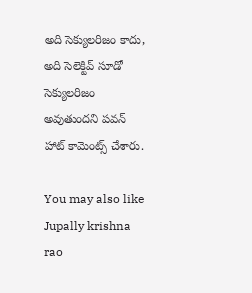అది సెక్యులరిజం కాదు, అది సెలెక్టివ్‌ సూడో సెక్యులరిజం అవుతుందని పవన్ హాట్ కామెంట్స్ చేశారు.

You may also like
Jupally krishna rao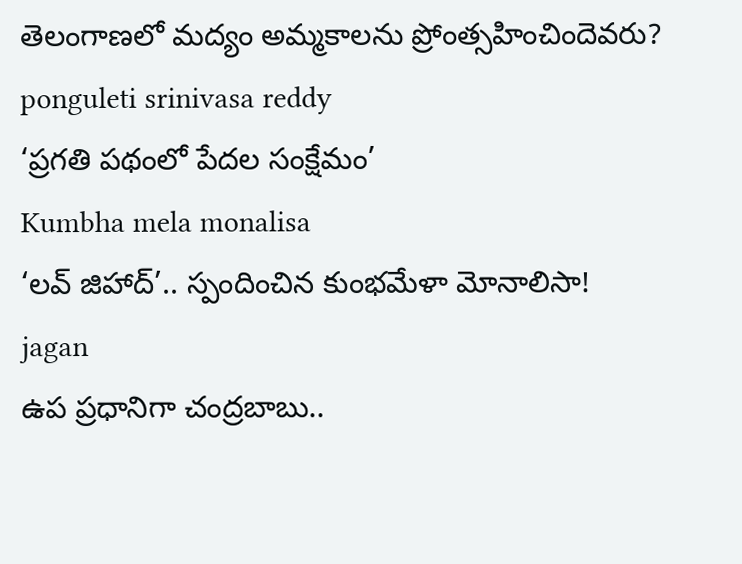తెలంగాణలో మ‌ద్యం అమ్మ‌కాల‌ను ప్రోంత్స‌హించిందెవ‌రు?
ponguleti srinivasa reddy
‘ప్రగతి పథంలో పేదల సంక్షేమం’
Kumbha mela monalisa
‘లవ్ జిహాద్’.. స్పందించిన కుంభమేళా మోనాలిసా!
jagan
ఉప ప్రధానిగా చంద్రబాబు..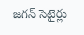జగన్ సెటైర్లు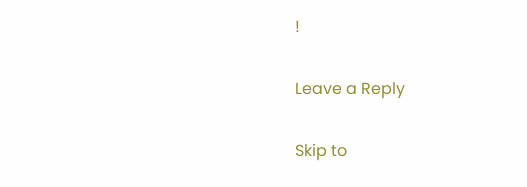!

Leave a Reply

Skip to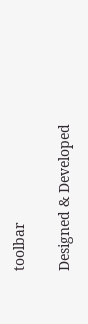toolbar

Designed & Developed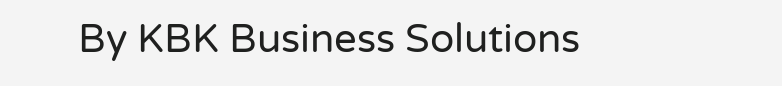By KBK Business Solutions